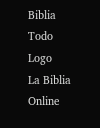Biblia Todo Logo
La Biblia Online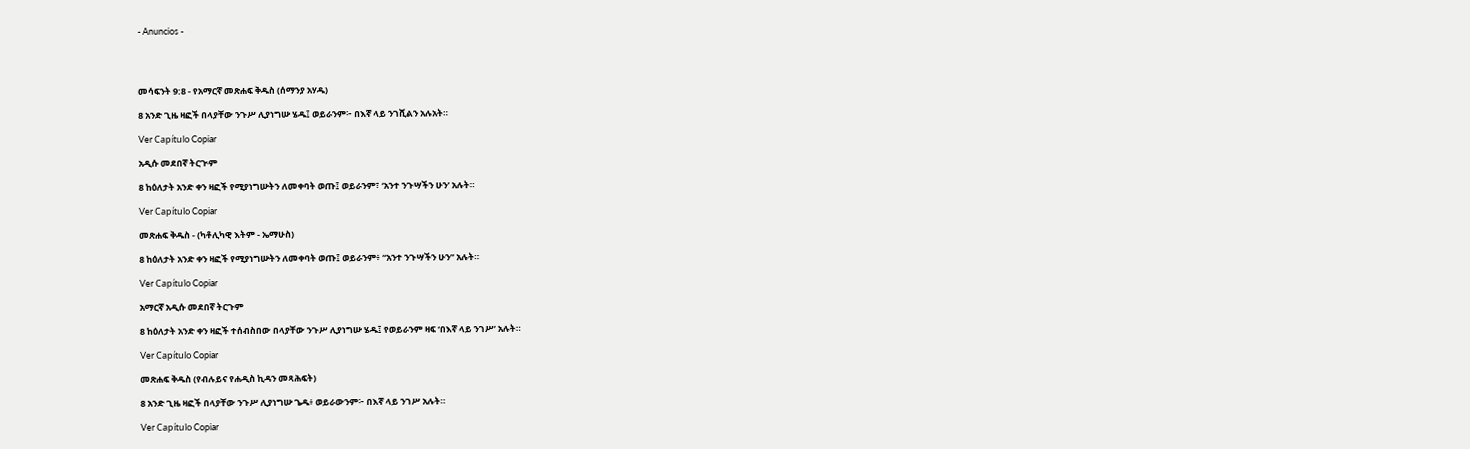- Anuncios -




መሳፍንት 9:8 - የአማርኛ መጽሐፍ ቅዱስ (ሰማንያ አሃዱ)

8 አንድ ጊዜ ዛፎች በላያቸው ንጉሥ ሊያነግሡ ሄዱ፤ ወይራንም፦ በእኛ ላይ ንገሺልን አሉአት።

Ver Capítulo Copiar

አዲሱ መደበኛ ትርጒም

8 ከዕለታት አንድ ቀን ዛፎች የሚያነግሡትን ለመቀባት ወጡ፤ ወይራንም፣ ‘አንተ ንጉሣችን ሁን’ አሉት።

Ver Capítulo Copiar

መጽሐፍ ቅዱስ - (ካቶሊካዊ እትም - ኤማሁስ)

8 ከዕለታት አንድ ቀን ዛፎች የሚያነግሡትን ለመቀባት ወጡ፤ ወይራንም፥ “አንተ ንጉሣችን ሁን” አሉት።

Ver Capítulo Copiar

አማርኛ አዲሱ መደበኛ ትርጉም

8 ከዕለታት አንድ ቀን ዛፎች ተሰብስበው በላያቸው ንጉሥ ሊያነግሡ ሄዱ፤ የወይራንም ዛፍ ‘በእኛ ላይ ንገሥ’ አሉት።

Ver Capítulo Copiar

መጽሐፍ ቅዱስ (የብሉይና የሐዲስ ኪዳን መጻሕፍት)

8 አንድ ጊዜ ዛፎች በላያቸው ንጉሥ ሊያነግሡ ጌዱ፥ ወይራውንም፦ በእኛ ላይ ንገሥ አሉት።

Ver Capítulo Copiar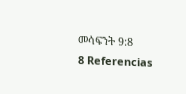መሳፍንት 9:8
8 Referencias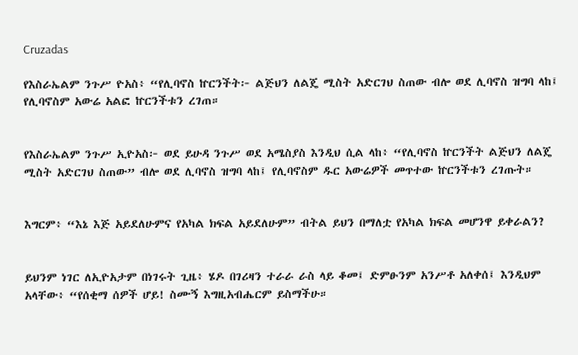Cruzadas

የእስራኤልም ንጉሥ ዮአስ፥ “የሊባኖስ ኵርንችት፦ ልጅህን ለልጄ ሚስት አድርገህ ስጠው ብሎ ወደ ሊባኖስ ዝግባ ላከ፤ የሊባኖስም አውሬ አልፎ ኵርንችቱን ረገጠ።


የእስራኤልም ንጉሥ ኢዮአስ፦ ወደ ይሁዳ ንጉሥ ወደ አሜስያስ እንዲህ ሲል ላከ፥ “የሊባኖስ ኵርንችት ልጅህን ለልጄ ሚስት አድርገህ ስጠው” ብሎ ወደ ሊባኖስ ዝግባ ላከ፤ የሊባኖስም ዱር አውሬዎች መጥተው ኵርንችቱን ረገጡት።


እግርም፥ “እኔ እጅ አይደለሁምና የአካል ክፍል አይደለሁም” ብትል ይህን በማለቷ የአካል ክፍል መሆንዋ ይቀራልን?


ይህንም ነገር ለኢዮአታም በነገሩት ጊዜ፥ ሄዶ በገሪዛን ተራራ ራስ ላይ ቆመ፤ ድምፁንም አንሥቶ አለቀሰ፤ እንዲህም አላቸው፥ “የሰቂማ ሰዎች ሆይ! ስሙኝ እግዚአብሔርም ይስማችሁ።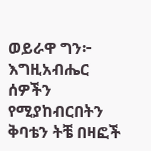ወይራዋ ግን፦ እግዚአብሔር ሰዎችን የሚያከብርበትን ቅባቴን ትቼ በዛፎች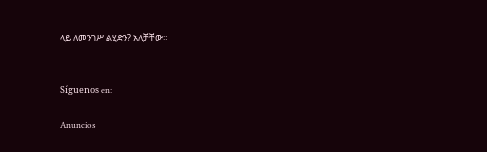ላይ ለመንገሥ ልሂድን? አለቻቸው።


Síguenos en:

Anuncios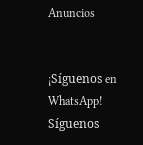Anuncios


¡Síguenos en WhatsApp! Síguenos